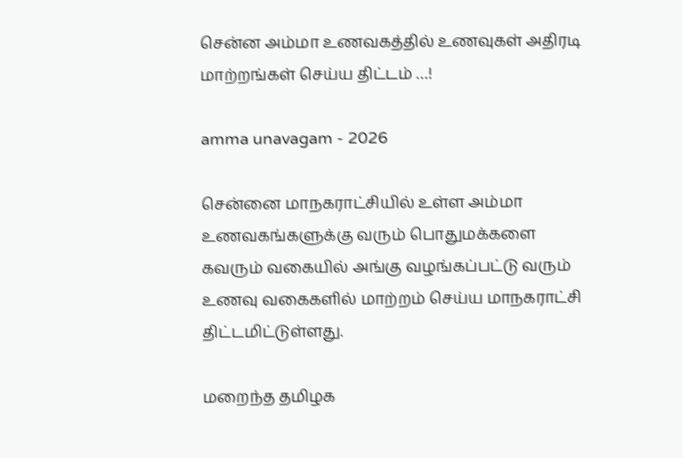சென்ன அம்மா உணவகத்தில் உணவுகள் அதிரடி மாற்றங்கள் செய்ய திட்டம் …!

amma unavagam - 2026

சென்னை மாநகராட்சியில் உள்ள அம்மா உணவகங்களுக்கு வரும் பொதுமக்களை கவரும் வகையில் அங்கு வழங்கப்பட்டு வரும் உணவு வகைகளில் மாற்றம் செய்ய மாநகராட்சி திட்டமிட்டுள்ளது.

மறைந்த தமிழக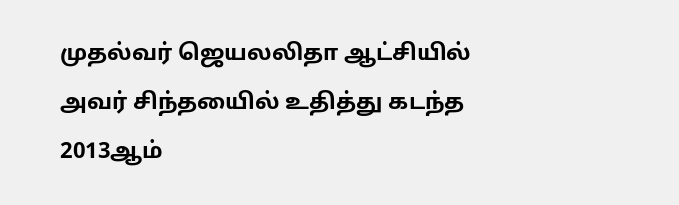முதல்வர் ஜெயலலிதா ஆட்சியில் அவர் சிந்தயைில் உதித்து கடந்த 2013ஆம்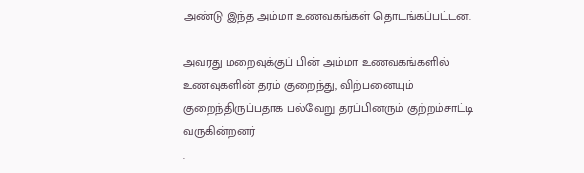அண்டு இந்த அம்மா உணவகங்கள் தொடங்கப்பட்டன.

அவரது மறைவுக்குப் பின் அம்மா உணவகங்களில் உணவுகளின் தரம் குறைந்து, விற்பனையும் குறைந்திருப்பதாக பல்வேறு தரப்பினரும் குற்றம்சாட்டி வருகின்றனர்
.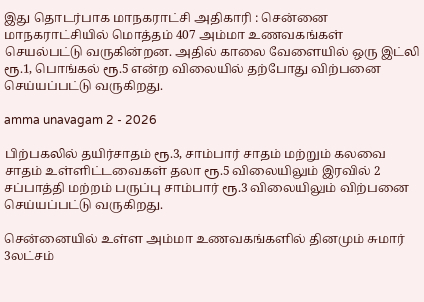இது தொடர்பாக மாநகராட்சி அதிகாரி : சென்னை மாநகராட்சியில் மொத்தம் 407 அம்மா உணவகங்கள் செயல்பட்டு வருகின்றன. அதில் காலை வேளையில் ஒரு இட்லி ரூ.1, பொங்கல் ரூ.5 என்ற விலையில் தற்போது விற்பனை செய்யப்பட்டு வருகிறது.

amma unavagam 2 - 2026

பிற்பகலில் தயிர்சாதம் ரூ.3, சாம்பார் சாதம் மற்றும் கலவை சாதம் உள்ளிட்டவைகள் தலா ரூ.5 விலையிலும் இரவில் 2 சப்பாத்தி மற்றம் பருப்பு சாம்பார் ரூ.3 விலையிலும் விற்பனை செய்யப்பட்டு வருகிறது.

சென்னையில் உள்ள அம்மா உணவகங்களில் தினமும் சுமார் 3லட்சம்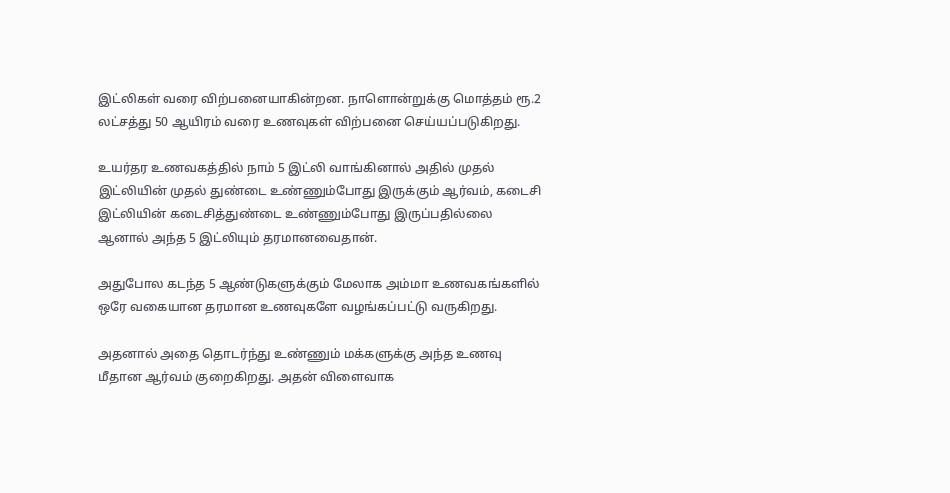இட்லிகள் வரை விற்பனையாகின்றன. நாளொன்றுக்கு மொத்தம் ரூ.2 லட்சத்து 50 ஆயிரம் வரை உணவுகள் விற்பனை செய்யப்படுகிறது.

உயர்தர உணவகத்தில் நாம் 5 இட்லி வாங்கினால் அதில் முதல் இட்லியின் முதல் துண்டை உண்ணும்போது இருக்கும் ஆர்வம், கடைசி இட்லியின் கடைசித்துண்டை உண்ணும்போது இருப்பதில்லை ஆனால் அந்த 5 இட்லியும் தரமானவைதான்.

அதுபோல கடந்த 5 ஆண்டுகளுக்கும் மேலாக அம்மா உணவகங்களில் ஒரே வகையான தரமான உணவுகளே வழங்கப்பட்டு வருகிறது.

அதனால் அதை தொடர்ந்து உண்ணும் மக்களுக்கு அந்த உணவு மீதான ஆர்வம் குறைகிறது. அதன் விளைவாக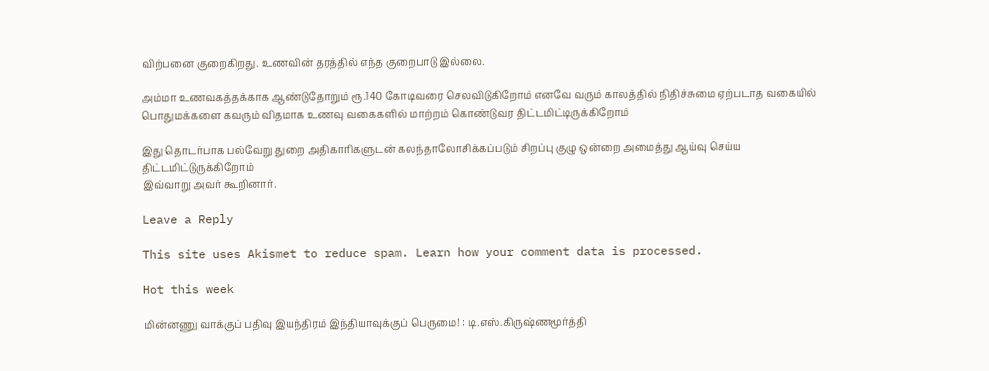விற்பனை குறைகிறது. உணவின் தரத்தில் எந்த குறைபாடு இல்லை.

அம்மா உணவகத்தக்காக ஆண்டுதோறும் ரூ.140 கோடிவரை செலவிடுகிறோம் எனவே வரும் காலத்தில் நிதிச்சுமை ஏற்படாத வகையில் பொதுமக்களை கவரும் விதமாக உணவு வகைகளில் மாற்றம் கொண்டுவர திட்டமிட்டிருக்கிறோம்

இது தொடர்பாக பல்வேறு துறை அதிகாரிகளுடன் கலந்தாலோசிக்கப்படும் சிறப்பு குழு ஒன்றை அமைத்து ஆய்வு செய்ய திட்டமிட்டுருக்கிறோம்
இவ்வாறு அவர் கூறினார்.

Leave a Reply

This site uses Akismet to reduce spam. Learn how your comment data is processed.

Hot this week

மின்னணு வாக்குப் பதிவு இயந்திரம் இந்தியாவுக்குப் பெருமை! : டி.எஸ்.கிருஷ்ணமூர்த்தி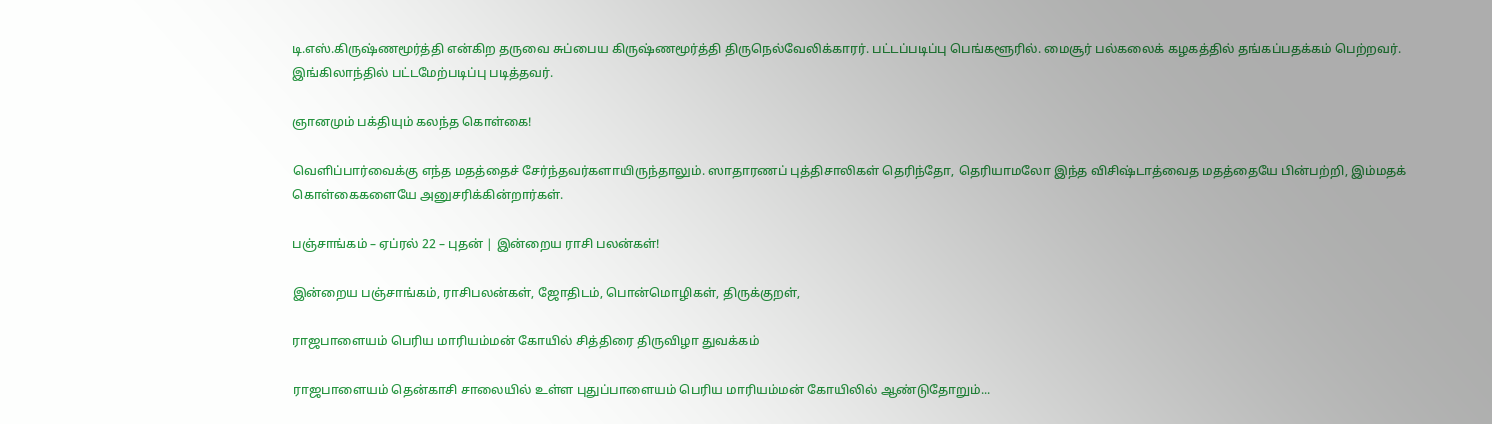டி.எஸ்.கிருஷ்ணமூர்த்தி என்கிற தருவை சுப்பைய கிருஷ்ணமூர்த்தி திருநெல்வேலிக்காரர். பட்டப்படிப்பு பெங்களூரில். மைசூர் பல்கலைக் கழகத்தில் தங்கப்பதக்கம் பெற்றவர். இங்கிலாந்தில் பட்டமேற்படிப்பு படித்தவர்.

ஞானமும் பக்தியும் கலந்த கொள்கை!

வெளிப்பார்வைக்கு எந்த மதத்தைச் சேர்ந்தவர்களாயிருந்தாலும். ஸாதாரணப் புத்திசாலிகள் தெரிந்தோ, தெரியாமலோ இந்த விசிஷ்டாத்வைத மதத்தையே பின்பற்றி, இம்மதக் கொள்கைகளையே அனுசரிக்கின்றார்கள்.

பஞ்சாங்கம் – ஏப்ரல் 22 – புதன் | இன்றைய ராசி பலன்கள்!

இன்றைய பஞ்சாங்கம், ராசிபலன்கள், ஜோதிடம், பொன்மொழிகள், திருக்குறள்,

ராஜபாளையம் பெரிய மாரியம்மன் கோயில் சித்திரை திருவிழா துவக்கம்

ராஜபாளையம் தென்காசி சாலையில் உள்ள புதுப்பாளையம் பெரிய மாரியம்மன் கோயிலில் ஆண்டுதோறும்...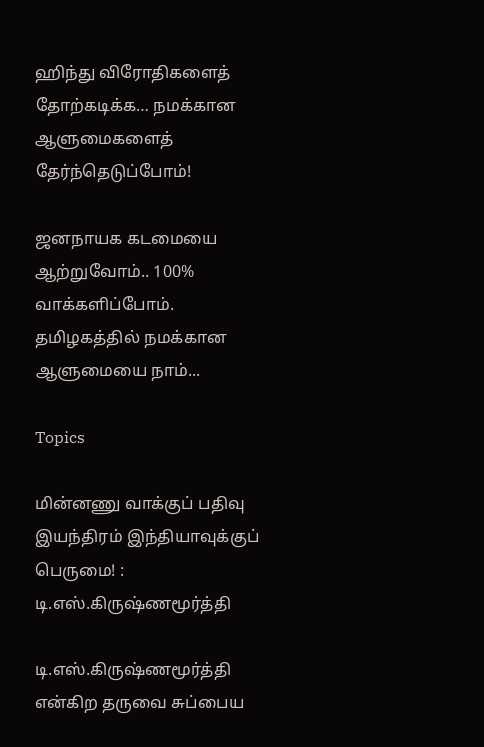ஹிந்து விரோதிகளைத் தோற்கடிக்க… நமக்கான ஆளுமைகளைத் தேர்ந்தெடுப்போம்!

ஜனநாயக கடமையை ஆற்றுவோம்.. 100% வாக்களிப்போம். தமிழகத்தில் நமக்கான ஆளுமையை நாம்...

Topics

மின்னணு வாக்குப் பதிவு இயந்திரம் இந்தியாவுக்குப் பெருமை! : டி.எஸ்.கிருஷ்ணமூர்த்தி

டி.எஸ்.கிருஷ்ணமூர்த்தி என்கிற தருவை சுப்பைய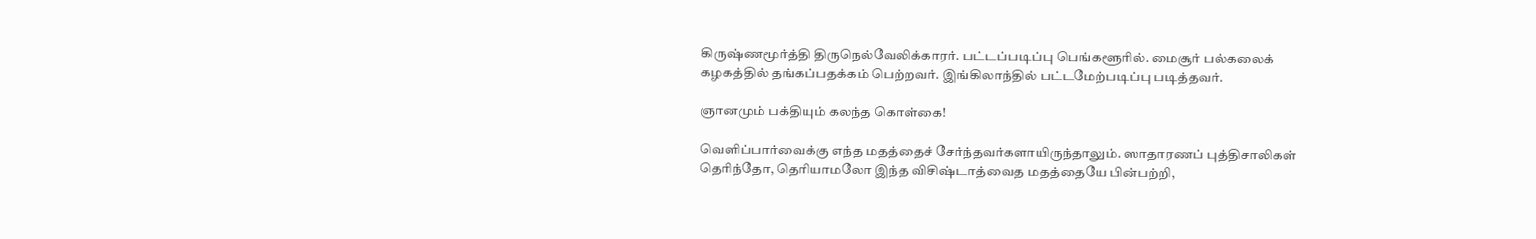கிருஷ்ணமூர்த்தி திருநெல்வேலிக்காரர். பட்டப்படிப்பு பெங்களூரில். மைசூர் பல்கலைக் கழகத்தில் தங்கப்பதக்கம் பெற்றவர். இங்கிலாந்தில் பட்டமேற்படிப்பு படித்தவர்.

ஞானமும் பக்தியும் கலந்த கொள்கை!

வெளிப்பார்வைக்கு எந்த மதத்தைச் சேர்ந்தவர்களாயிருந்தாலும். ஸாதாரணப் புத்திசாலிகள் தெரிந்தோ, தெரியாமலோ இந்த விசிஷ்டாத்வைத மதத்தையே பின்பற்றி,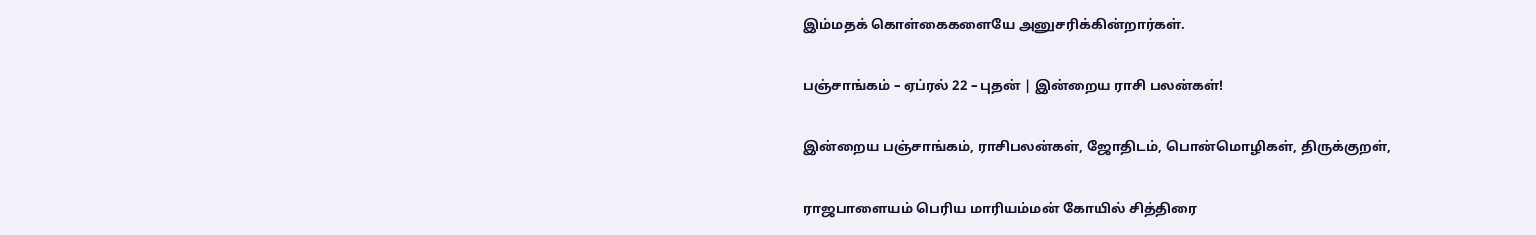இம்மதக் கொள்கைகளையே அனுசரிக்கின்றார்கள்.

பஞ்சாங்கம் – ஏப்ரல் 22 – புதன் | இன்றைய ராசி பலன்கள்!

இன்றைய பஞ்சாங்கம், ராசிபலன்கள், ஜோதிடம், பொன்மொழிகள், திருக்குறள்,

ராஜபாளையம் பெரிய மாரியம்மன் கோயில் சித்திரை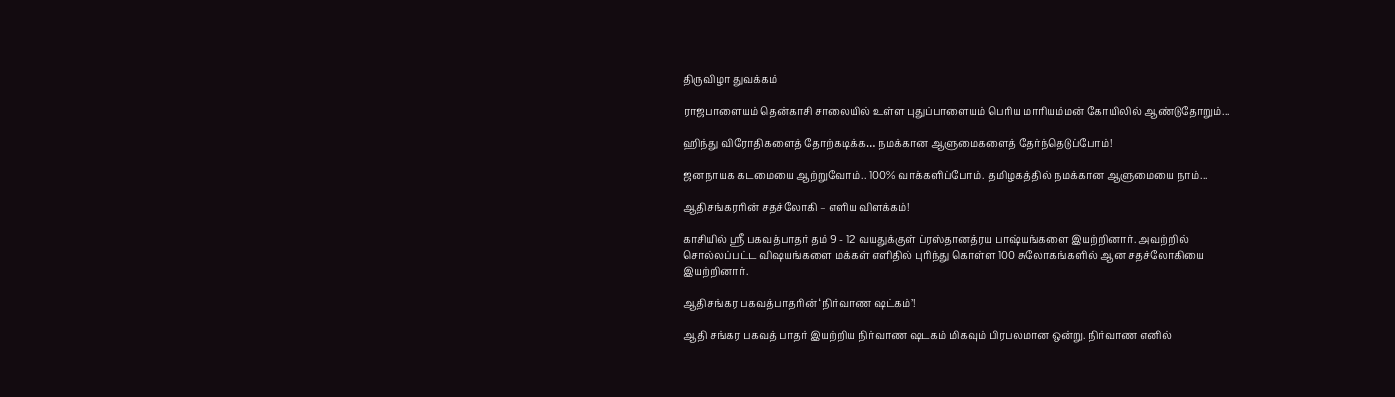திருவிழா துவக்கம்

ராஜபாளையம் தென்காசி சாலையில் உள்ள புதுப்பாளையம் பெரிய மாரியம்மன் கோயிலில் ஆண்டுதோறும்...

ஹிந்து விரோதிகளைத் தோற்கடிக்க… நமக்கான ஆளுமைகளைத் தேர்ந்தெடுப்போம்!

ஜனநாயக கடமையை ஆற்றுவோம்.. 100% வாக்களிப்போம். தமிழகத்தில் நமக்கான ஆளுமையை நாம்...

ஆதிசங்கரரின் சதச்லோகி – எளிய விளக்கம்!

காசியில் ஸ்ரீ பகவத்பாதர் தம் 9 - 12 வயதுக்குள் ப்ரஸ்தானத்ரய பாஷ்யங்களை இயற்றினார். அவற்றில் சொல்லப்பட்ட விஷயங்களை மக்கள் எளிதில் புரிந்து கொள்ள 100 சுலோகங்களில் ஆன சதச்லோகியை இயற்றினார்.

ஆதிசங்கர பகவத்பாதரின் ‘நிர்வாண ஷட்கம்’!

ஆதி சங்கர பகவத் பாதர் இயற்றிய நிர்வாண ஷடகம் மிகவும் பிரபலமான ஒன்று. நிர்வாண எனில்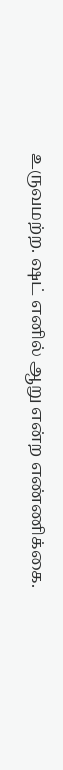உருவமற்ற. ஷட் எனில் ஆறு என்ற எண்ணிக்கை.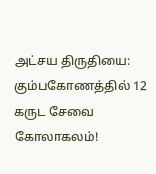அட்சய திருதியை: கும்பகோணத்தில் 12 கருட சேவை கோலாகலம்!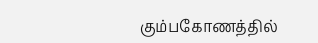கும்பகோணத்தில்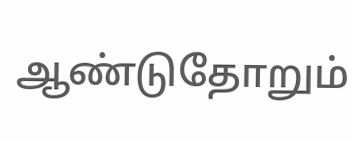ஆண்டுதோறும்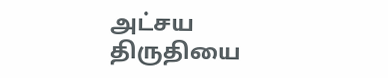அட்சய திருதியை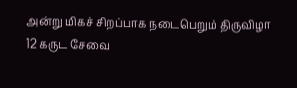அன்று மிகச் சிறப்பாக நடைபெறும் திருவிழா 12 கருட சேவை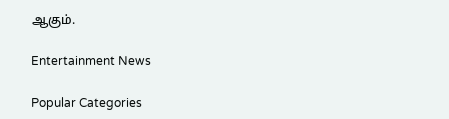ஆகும்.

Entertainment News

Popular Categories